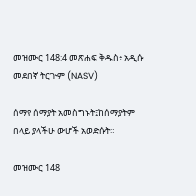መዝሙር 148:4 መጽሐፍ ቅዱስ፥ አዲሱ መደበኛ ትርጒም (NASV)

ሰማየ ሰማያት አመስግኑት፤ከሰማያትም በላይ ያላችሁ ውሆች አወድሱት።

መዝሙር 148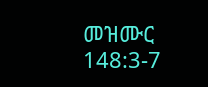መዝሙር 148:3-7